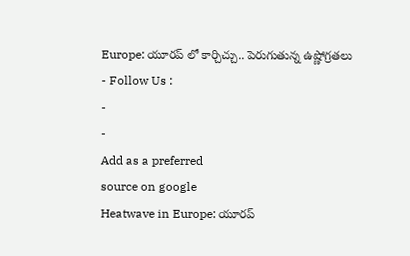Europe: యూరప్ లో కార్చిచ్చు.. పెరుగుతున్న ఉష్ణోగ్రతలు
- Follow Us :
-
-
Add as a preferred
source on google
Heatwave in Europe: యూరప్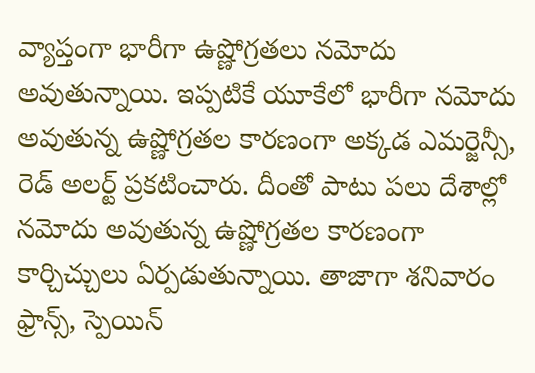వ్యాప్తంగా భారీగా ఉష్ణోగ్రతలు నమోదు అవుతున్నాయి. ఇప్పటికే యూకేలో భారీగా నమోదు అవుతున్న ఉష్ణోగ్రతల కారణంగా అక్కడ ఎమర్జెన్సీ, రెడ్ అలర్ట్ ప్రకటించారు. దీంతో పాటు పలు దేశాల్లో నమోదు అవుతున్న ఉష్ణోగ్రతల కారణంగా కార్చిచ్చులు ఏర్పడుతున్నాయి. తాజాగా శనివారం ఫ్రాన్స్, స్పెయిన్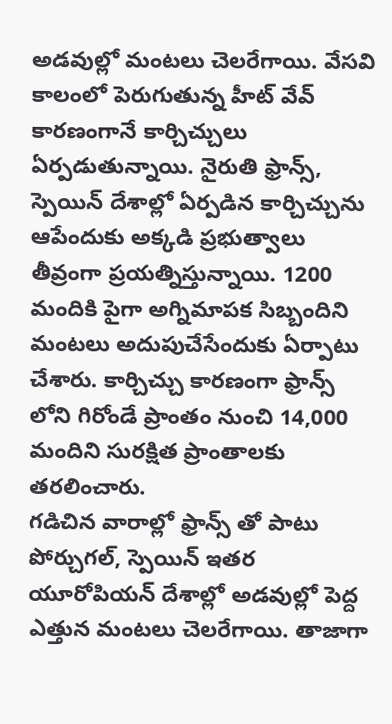అడవుల్లో మంటలు చెలరేగాయి. వేసవి కాలంలో పెరుగుతున్న హీట్ వేవ్ కారణంగానే కార్చిచ్చులు ఏర్పడుతున్నాయి. నైరుతి ఫ్రాన్స్, స్పెయిన్ దేశాల్లో ఏర్పడిన కార్చిచ్చును ఆపేందుకు అక్కడి ప్రభుత్వాలు తీవ్రంగా ప్రయత్నిస్తున్నాయి. 1200 మందికి పైగా అగ్నిమాపక సిబ్బందిని మంటలు అదుపుచేసేందుకు ఏర్పాటు చేశారు. కార్చిచ్చు కారణంగా ఫ్రాన్స్ లోని గిరోండే ప్రాంతం నుంచి 14,000 మందిని సురక్షిత ప్రాంతాలకు తరలించారు.
గడిచిన వారాల్లో ఫ్రాన్స్ తో పాటు పోర్చుగల్, స్పెయిన్ ఇతర యూరోపియన్ దేశాల్లో అడవుల్లో పెద్ద ఎత్తున మంటలు చెలరేగాయి. తాజాగా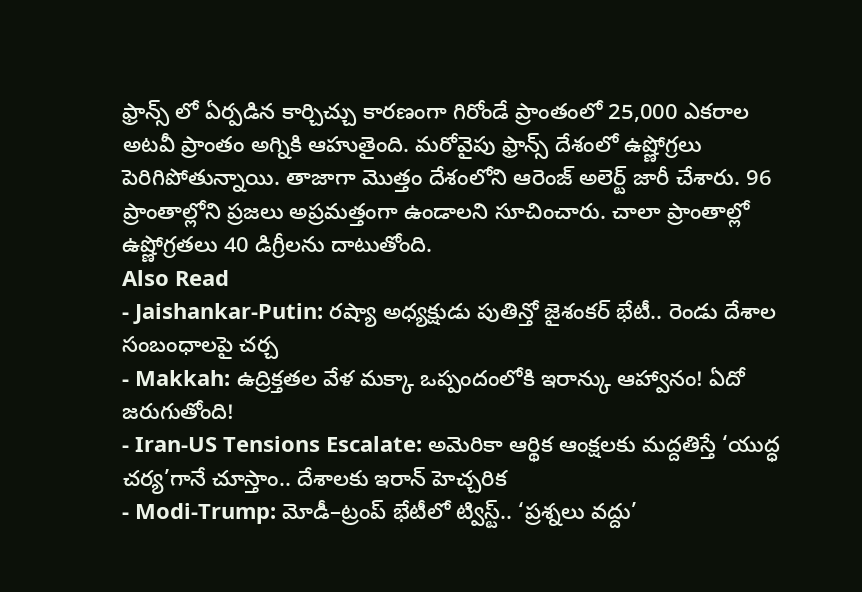ఫ్రాన్స్ లో ఏర్పడిన కార్చిచ్చు కారణంగా గిరోండే ప్రాంతంలో 25,000 ఎకరాల అటవీ ప్రాంతం అగ్నికి ఆహుతైంది. మరోవైపు ఫ్రాన్స్ దేశంలో ఉష్ణోగ్రలు పెరిగిపోతున్నాయి. తాజాగా మొత్తం దేశంలోని ఆరెంజ్ అలెర్ట్ జారీ చేశారు. 96 ప్రాంతాల్లోని ప్రజలు అప్రమత్తంగా ఉండాలని సూచించారు. చాలా ప్రాంతాల్లో ఉష్ణోగ్రతలు 40 డిగ్రీలను దాటుతోంది.
Also Read
- Jaishankar-Putin: రష్యా అధ్యక్షుడు పుతిన్తో జైశంకర్ భేటీ.. రెండు దేశాల సంబంధాలపై చర్చ
- Makkah: ఉద్రిక్తతల వేళ మక్కా ఒప్పందంలోకి ఇరాన్కు ఆహ్వానం! ఏదో జరుగుతోంది!
- Iran-US Tensions Escalate: అమెరికా ఆర్థిక ఆంక్షలకు మద్దతిస్తే ‘యుద్ధ చర్య’గానే చూస్తాం.. దేశాలకు ఇరాన్ హెచ్చరిక
- Modi-Trump: మోడీ–ట్రంప్ భేటీలో ట్విస్ట్.. ‘ప్రశ్నలు వద్దు’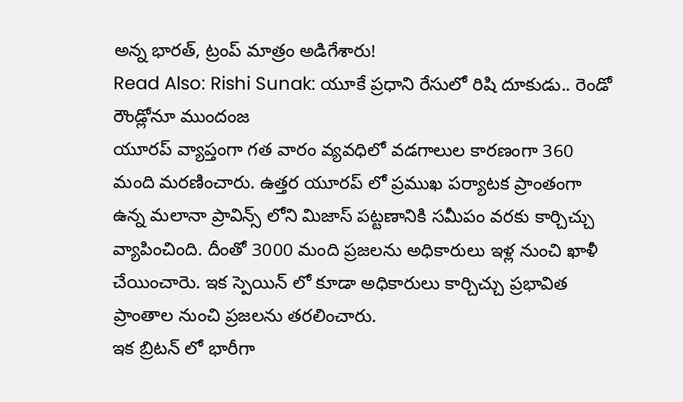అన్న భారత్, ట్రంప్ మాత్రం అడిగేశారు!
Read Also: Rishi Sunak: యూకే ప్రధాని రేసులో రిషి దూకుడు.. రెండో రౌండ్లోనూ ముందంజ
యూరప్ వ్యాప్తంగా గత వారం వ్యవధిలో వడగాలుల కారణంగా 360 మంది మరణించారు. ఉత్తర యూరప్ లో ప్రముఖ పర్యాటక ప్రాంతంగా ఉన్న మలానా ప్రావిన్స్ లోని మిజాస్ పట్టణానికి సమీపం వరకు కార్చిచ్చు వ్యాపించింది. దీంతో 3000 మంది ప్రజలను అధికారులు ఇళ్ల నుంచి ఖాళీ చేయించారెు. ఇక స్పెయిన్ లో కూడా అధికారులు కార్చిచ్చు ప్రభావిత ప్రాంతాల నుంచి ప్రజలను తరలించారు.
ఇక బ్రిటన్ లో భారీగా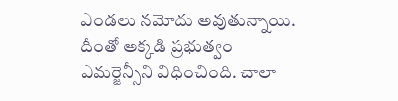ఎండలు నమోదు అవుతున్నాయి. దీంతో అక్కడి ప్రభుత్వం ఎమర్జెన్సీని విధించింది. చాలా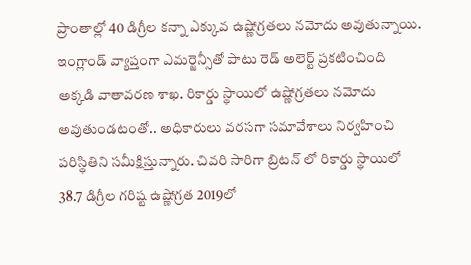ప్రాంతాల్లో 40 డిగ్రీల కన్నా ఎక్కువ ఉష్ణోగ్రతలు నమోదు అవుతున్నాయి. ఇంగ్లాండ్ వ్యాప్తంగా ఎమర్జెన్సీతో పాటు రెడ్ అలెర్ట్ ప్రకటించింది అక్కడి వాతావరణ శాఖ. రికార్డు స్థాయిలో ఉష్ణోగ్రతలు నమోదు అవుతుండటంతో.. అధికారులు వరసగా సమావేశాలు నిర్వహించి పరిస్థితిని సమీక్షిస్తున్నారు. చివరి సారిగా బ్రిటన్ లో రికార్డు స్థాయిలో 38.7 డిగ్రీల గరిష్ట ఉష్ణోగ్రత 2019లో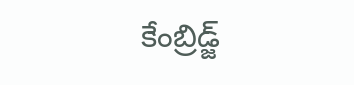కేంబ్రిడ్జ్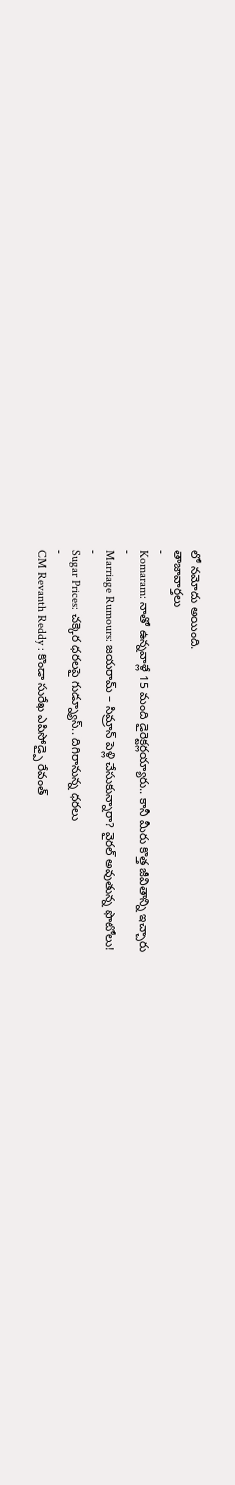లో నమోదు అయింది.
తాజావార్తలు
-
Komaram: నాతో ఉన్నవాళ్లే 15 మంది డైరెక్టర్లయ్యారు.. కానీ మీరు కొత్త జీవితాన్ని ఇచ్చారు
-
Marriage Rumours: జయరామ్ – సిమ్రాన్ పెళ్లి చేసుకున్నారా? వైరల్ అవుతున్న ఫొటోలు!
-
Sugar Prices: చక్కెర ధరలపై గుడ్న్యూస్.. దిగిరానున్న ధరలు
-
CM Revanth Reddy : కొండా సురేఖ ఎపిసోడ్పై రేవంత్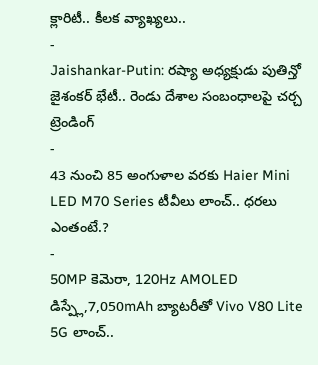క్లారిటీ.. కీలక వ్యాఖ్యలు..
-
Jaishankar-Putin: రష్యా అధ్యక్షుడు పుతిన్తో జైశంకర్ భేటీ.. రెండు దేశాల సంబంధాలపై చర్చ
ట్రెండింగ్
-
43 నుంచి 85 అంగుళాల వరకు Haier Mini LED M70 Series టీవీలు లాంచ్.. ధరలు ఎంతంటే.?
-
50MP కెమెరా, 120Hz AMOLED డిస్ప్లే,7,050mAh బ్యాటరీతో Vivo V80 Lite 5G లాంచ్..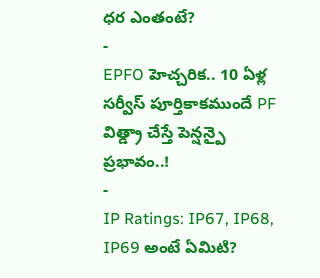ధర ఎంతంటే?
-
EPFO హెచ్చరిక.. 10 ఏళ్ల సర్వీస్ పూర్తికాకముందే PF విత్డ్రా చేస్తే పెన్షన్పై ప్రభావం..!
-
IP Ratings: IP67, IP68, IP69 అంటే ఏమిటి?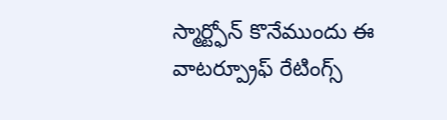స్మార్ట్ఫోన్ కొనేముందు ఈ వాటర్ప్రూఫ్ రేటింగ్స్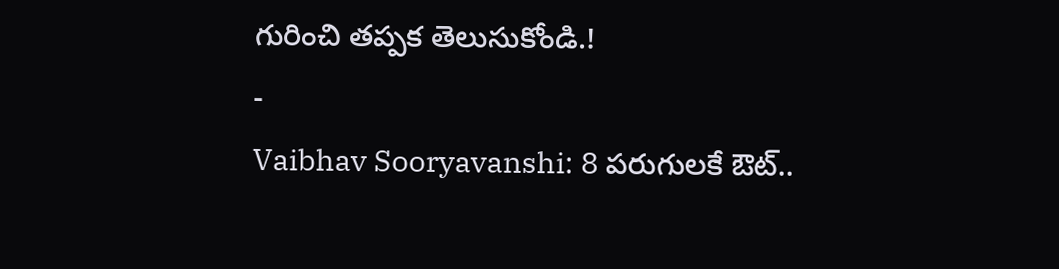గురించి తప్పక తెలుసుకోండి.!
-
Vaibhav Sooryavanshi: 8 పరుగులకే ఔట్..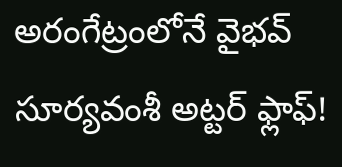అరంగేట్రంలోనే వైభవ్ సూర్యవంశీ అట్టర్ ఫ్లాఫ్!